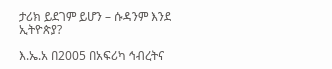ታሪክ ይደገም ይሆን – ሱዳንም እንደ ኢትዮጵያ?

እ.ኤ.አ በ2005 በአፍሪካ ኅብረትና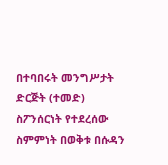በተባበሩት መንግሥታት ድርጅት (ተመድ) ስፖንሰርነት የተደረሰው ስምምነት በወቅቱ በሱዳን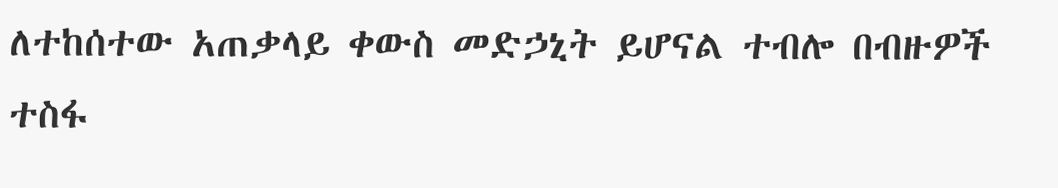ለተከሰተው አጠቃላይ ቀውስ መድኃኒት ይሆናል ተብሎ በብዙዎች ተስፋ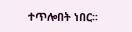ተጥሎበት ነበር፡፡